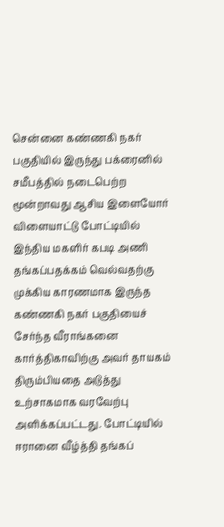சென்னை கண்ணகி நகர் பகுதியில் இருந்து பக்ரைனில் சமீபத்தில் நடைபெற்ற மூன்றாவது ஆசிய இளையோர் விளையாட்டு போட்டியில் இந்திய மகளிர் கபடி அணி தங்கப்பதக்கம் வெல்வதற்கு முக்கிய காரணமாக இருந்த கண்ணகி நகர் பகுதியைச் சேர்ந்த வீராங்கனை கார்த்திகாவிற்கு அவர் தாயகம் திரும்பியதை அடுத்து உற்சாகமாக வரவேற்பு அளிக்கப்பட்டது. போட்டியில் ஈரானை வீழ்த்தி தங்கப்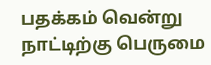பதக்கம் வென்று நாட்டிற்கு பெருமை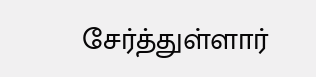சேர்த்துள்ளார்